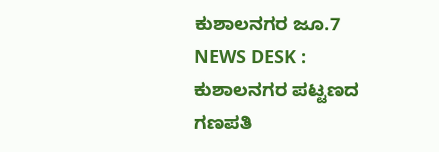ಕುಶಾಲನಗರ ಜೂ.7 NEWS DESK : ಕುಶಾಲನಗರ ಪಟ್ಟಣದ ಗಣಪತಿ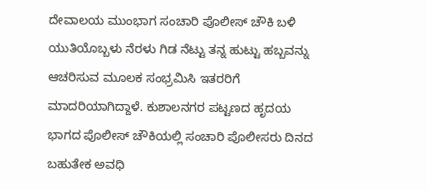ದೇವಾಲಯ ಮುಂಭಾಗ ಸಂಚಾರಿ ಪೊಲೀಸ್ ಚೌಕಿ ಬಳಿ ಯುತಿಯೊಬ್ಬಳು ನೆರಳು ಗಿಡ ನೆಟ್ಟು ತನ್ನ ಹುಟ್ಟು ಹಬ್ಬವನ್ನು ಆಚರಿಸುವ ಮೂಲಕ ಸಂಭ್ರಮಿಸಿ ಇತರರಿಗೆ ಮಾದರಿಯಾಗಿದ್ದಾಳೆ. ಕುಶಾಲನಗರ ಪಟ್ಟಣದ ಹೃದಯ ಭಾಗದ ಪೊಲೀಸ್ ಚೌಕಿಯಲ್ಲಿ ಸಂಚಾರಿ ಪೊಲೀಸರು ದಿನದ ಬಹುತೇಕ ಅವಧಿ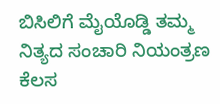ಬಿಸಿಲಿಗೆ ಮೈಯೊಡ್ಡಿ ತಮ್ಮ ನಿತ್ಯದ ಸಂಚಾರಿ ನಿಯಂತ್ರಣ ಕೆಲಸ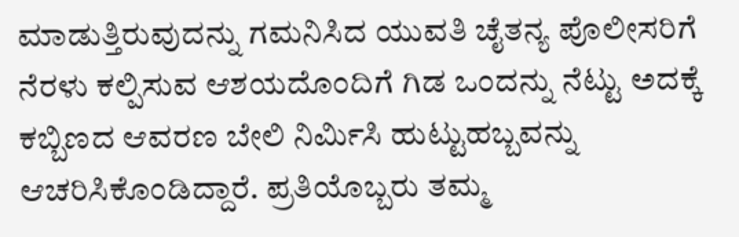ಮಾಡುತ್ತಿರುವುದನ್ನು ಗಮನಿಸಿದ ಯುವತಿ ಚೈತನ್ಯ ಪೊಲೀಸರಿಗೆ ನೆರಳು ಕಲ್ಪಿಸುವ ಆಶಯದೊಂದಿಗೆ ಗಿಡ ಒಂದನ್ನು ನೆಟ್ಟು ಅದಕ್ಕೆ ಕಬ್ಬಿಣದ ಆವರಣ ಬೇಲಿ ನಿರ್ಮಿಸಿ ಹುಟ್ಟುಹಬ್ಬವನ್ನು ಆಚರಿಸಿಕೊಂಡಿದ್ದಾರೆ. ಪ್ರತಿಯೊಬ್ಬರು ತಮ್ಮ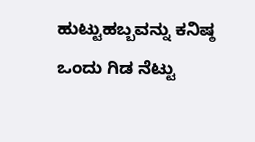ಹುಟ್ಟುಹಬ್ಬವನ್ನು ಕನಿಷ್ಠ ಒಂದು ಗಿಡ ನೆಟ್ಟು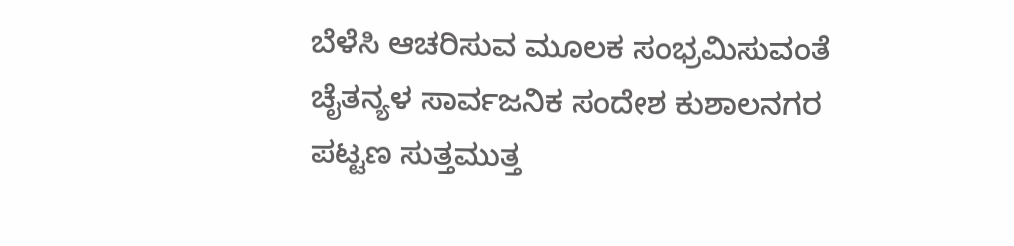ಬೆಳೆಸಿ ಆಚರಿಸುವ ಮೂಲಕ ಸಂಭ್ರಮಿಸುವಂತೆ ಚೈತನ್ಯಳ ಸಾರ್ವಜನಿಕ ಸಂದೇಶ ಕುಶಾಲನಗರ ಪಟ್ಟಣ ಸುತ್ತಮುತ್ತ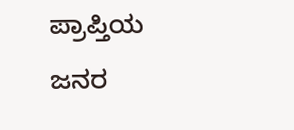ಪ್ರಾಪ್ತಿಯ ಜನರ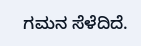ಗಮನ ಸೆಳೆದಿದೆ.